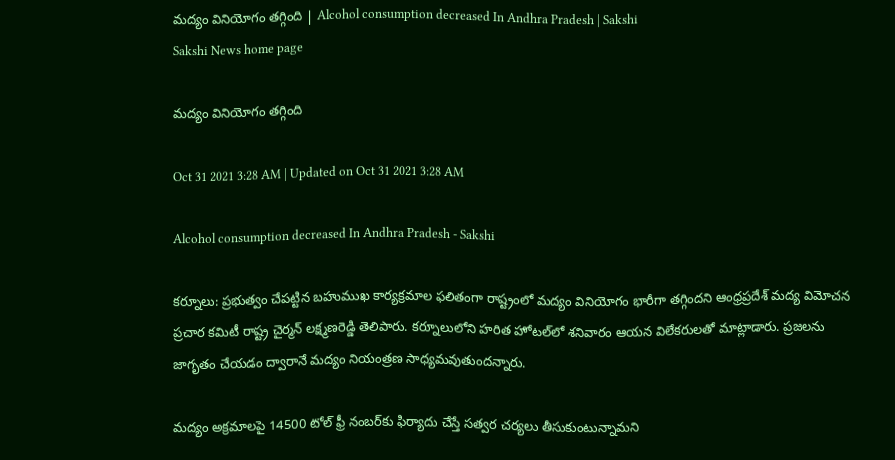మద్యం వినియోగం తగ్గింది | Alcohol consumption decreased In Andhra Pradesh | Sakshi
Sakshi News home page

మద్యం వినియోగం తగ్గింది

Oct 31 2021 3:28 AM | Updated on Oct 31 2021 3:28 AM

Alcohol consumption decreased In Andhra Pradesh - Sakshi

కర్నూలు: ప్రభుత్వం చేపట్టిన బహుముఖ కార్యక్రమాల ఫలితంగా రాష్ట్రంలో మద్యం వినియోగం భారీగా తగ్గిందని ఆంధ్రప్రదేశ్‌ మద్య విమోచన ప్రచార కమిటీ రాష్ట్ర చైర్మన్‌ లక్ష్మణరెడ్డి తెలిపారు. కర్నూలులోని హరిత హోటల్‌లో శనివారం ఆయన విలేకరులతో మాట్లాడారు. ప్రజలను జాగృతం చేయడం ద్వారానే మద్యం నియంత్రణ సాధ్యమవుతుందన్నారు.

మద్యం అక్రమాలపై 14500 టోల్‌ ఫ్రీ నంబర్‌కు ఫిర్యాదు చేస్తే సత్వర చర్యలు తీసుకుంటున్నామని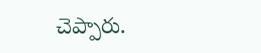చెప్పారు.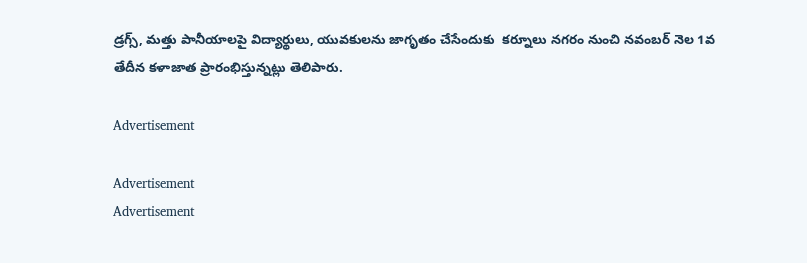డ్రగ్స్, మత్తు పానీయాలపై విద్యార్థులు, యువకులను జాగృతం చేసేందుకు  కర్నూలు నగరం నుంచి నవంబర్‌ నెల 1వ తేదీన కళాజాత ప్రారంభిస్తున్నట్లు తెలిపారు.

Advertisement

Advertisement
Advertisement